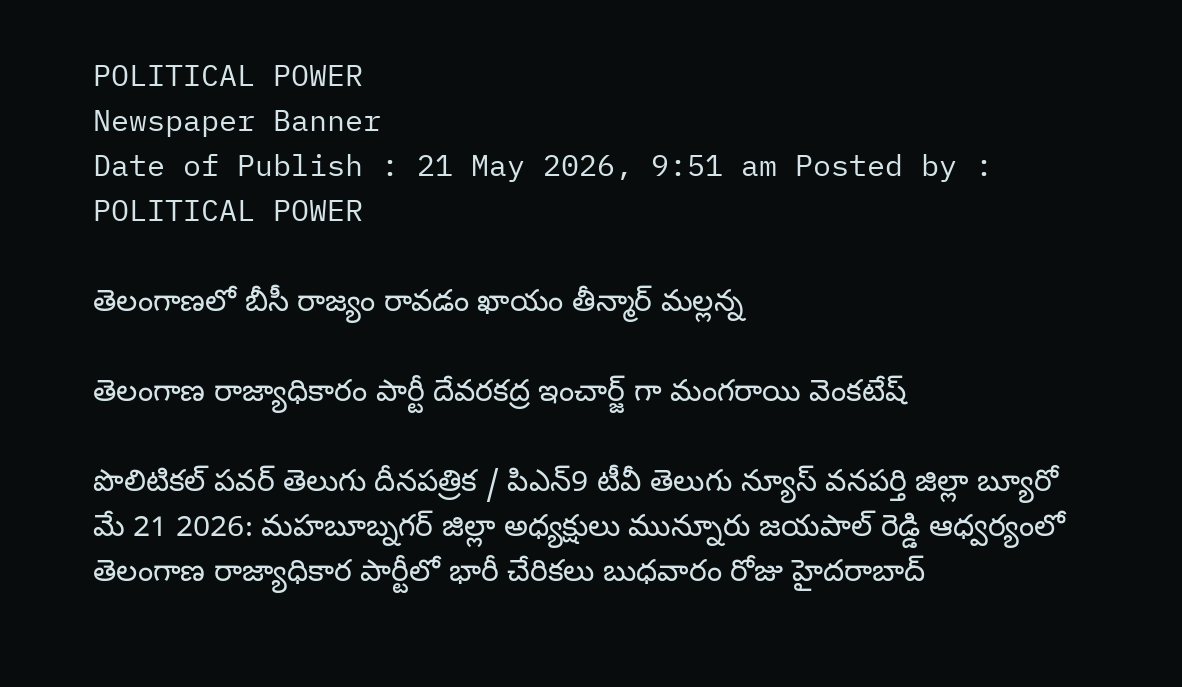POLITICAL POWER
Newspaper Banner
Date of Publish : 21 May 2026, 9:51 am Posted by : POLITICAL POWER

తెలంగాణలో బీసీ రాజ్యం రావడం ఖాయం తీన్మార్ మల్లన్న

తెలంగాణ రాజ్యాధికారం పార్టీ దేవరకద్ర ఇంచార్జ్ గా మంగరాయి వెంకటేష్

పొలిటికల్ పవర్ తెలుగు దీనపత్రిక / పిఎన్9 టీవీ తెలుగు న్యూస్ వనపర్తి జిల్లా బ్యూరో మే 21 2026: మహబూబ్నగర్ జిల్లా అధ్యక్షులు మున్నూరు జయపాల్ రెడ్డి ఆధ్వర్యంలో తెలంగాణ రాజ్యాధికార పార్టీలో భారీ చేరికలు బుధవారం రోజు హైదరాబాద్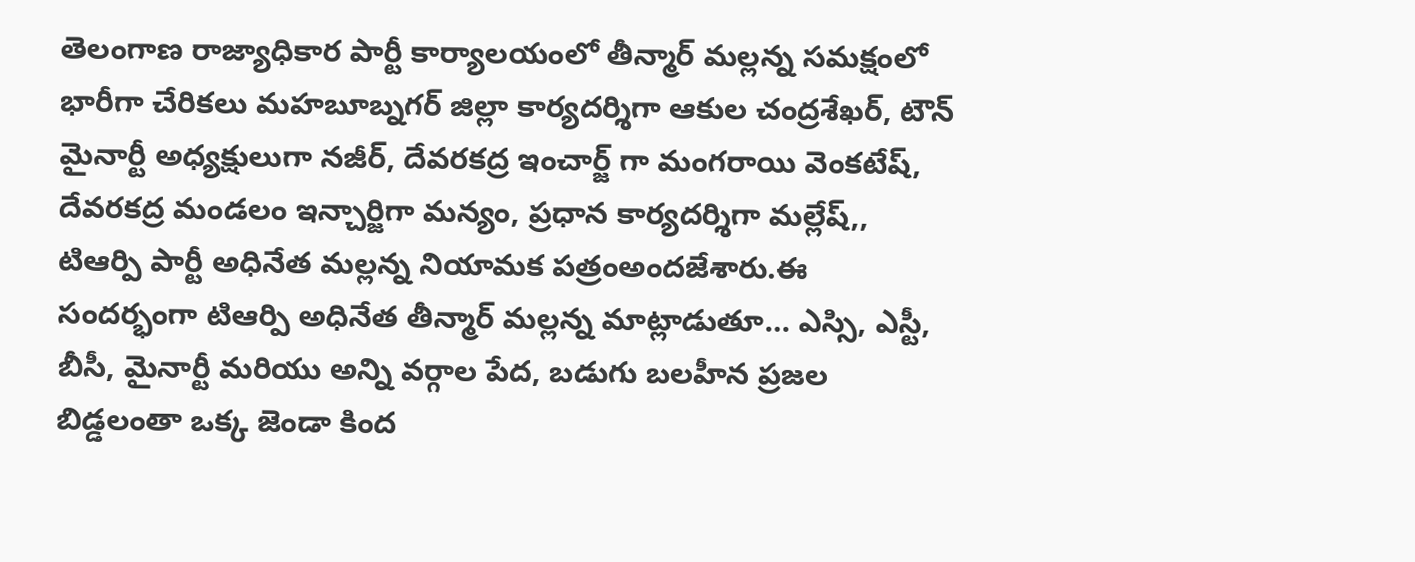తెలంగాణ రాజ్యాధికార పార్టీ కార్యాలయంలో తీన్మార్ మల్లన్న సమక్షంలో భారీగా చేరికలు మహబూబ్నగర్ జిల్లా కార్యదర్శిగా ఆకుల చంద్రశేఖర్, టౌన్ మైనార్టీ అధ్యక్షులుగా నజీర్, దేవరకద్ర ఇంచార్జ్ గా మంగరాయి వెంకటేష్, దేవరకద్ర మండలం ఇన్చార్జిగా మన్యం, ప్రధాన కార్యదర్శిగా మల్లేష్,, టిఆర్పి పార్టీ అధినేత మల్లన్న నియామక పత్రంఅందజేశారు.ఈ సందర్భంగా టిఆర్పి అధినేత తీన్మార్ మల్లన్న మాట్లాడుతూ… ఎస్సి, ఎస్టీ, బీసీ, మైనార్టీ మరియు అన్ని వర్గాల పేద, బడుగు బలహీన ప్రజల బిడ్డలంతా ఒక్క జెండా కింద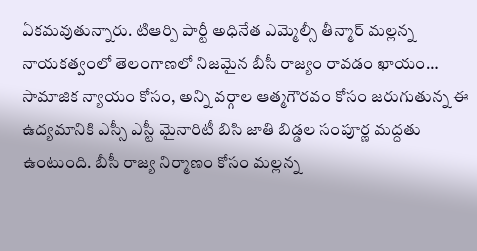ఏకమవుతున్నారు. టిఆర్పి పార్టీ అధినేత ఎమ్మెల్సీ తీన్మార్ మల్లన్న నాయకత్వంలో తెలంగాణలో నిజమైన బీసీ రాజ్యం రావడం ఖాయం… సామాజిక న్యాయం కోసం, అన్ని వర్గాల ఆత్మగౌరవం కోసం జరుగుతున్న ఈ ఉద్యమానికి ఎస్సీ ఎస్టీ మైనారిటీ బిసి జాతి బిడ్డల సంపూర్ణ మద్దతు ఉంటుంది. బీసీ రాజ్య నిర్మాణం కోసం మల్లన్న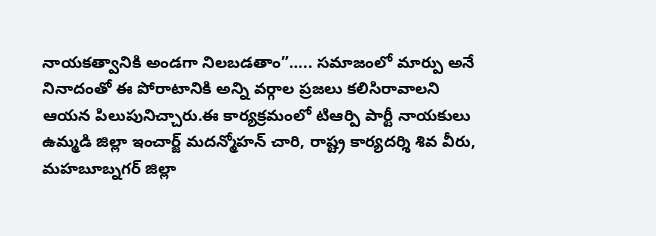నాయకత్వానికి అండగా నిలబడతాం”….. సమాజంలో మార్పు అనే నినాదంతో ఈ పోరాటానికి అన్ని వర్గాల ప్రజలు కలిసిరావాలని ఆయన పిలుపునిచ్చారు.ఈ కార్యక్రమంలో టిఆర్పి పార్టీ నాయకులు ఉమ్మడి జిల్లా ఇంచార్జ్ మదన్మోహన్ చారి, రాష్ట్ర కార్యదర్శి శివ వీరు, మహబూబ్నగర్ జిల్లా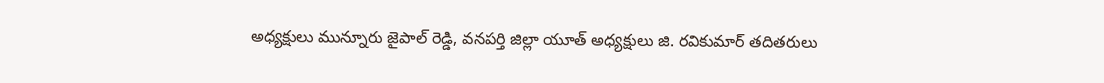అధ్యక్షులు మున్నూరు జైపాల్ రెడ్డి, వనపర్తి జిల్లా యూత్ అధ్యక్షులు జి. రవికుమార్ తదితరులు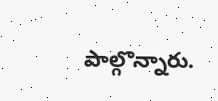పాల్గొన్నారు.